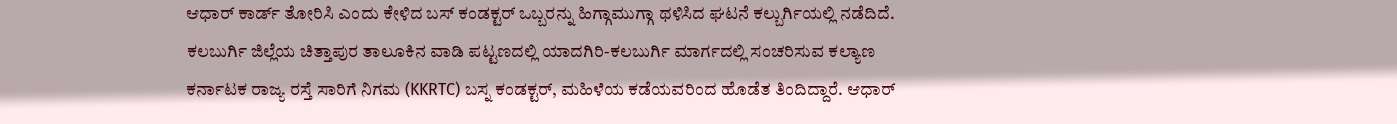ಆಧಾರ್ ಕಾರ್ಡ್ ತೋರಿಸಿ ಎಂದು ಕೇಳಿದ ಬಸ್ ಕಂಡಕ್ಟರ್ ಒಬ್ಬರನ್ನು ಹಿಗ್ಗಾಮುಗ್ಗಾ ಥಳಿಸಿದ ಘಟನೆ ಕಲ್ಬುರ್ಗಿಯಲ್ಲಿ ನಡೆದಿದೆ. ಕಲಬುರ್ಗಿ ಜಿಲ್ಲೆಯ ಚಿತ್ತಾಪುರ ತಾಲೂಕಿನ ವಾಡಿ ಪಟ್ಟಣದಲ್ಲಿ ಯಾದಗಿರಿ-ಕಲಬುರ್ಗಿ ಮಾರ್ಗದಲ್ಲಿ ಸಂಚರಿಸುವ ಕಲ್ಯಾಣ ಕರ್ನಾಟಕ ರಾಜ್ಯ ರಸ್ತೆ ಸಾರಿಗೆ ನಿಗಮ (KKRTC) ಬಸ್ನ ಕಂಡಕ್ಟರ್, ಮಹಿಳೆಯ ಕಡೆಯವರಿಂದ ಹೊಡೆತ ತಿಂದಿದ್ದಾರೆ. ಆಧಾರ್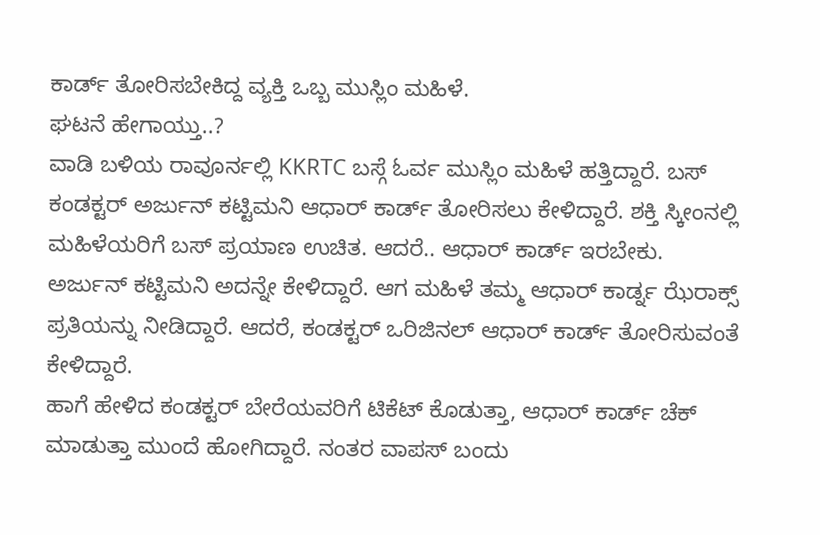ಕಾರ್ಡ್ ತೋರಿಸಬೇಕಿದ್ದ ವ್ಯಕ್ತಿ ಒಬ್ಬ ಮುಸ್ಲಿಂ ಮಹಿಳೆ.
ಘಟನೆ ಹೇಗಾಯ್ತು..?
ವಾಡಿ ಬಳಿಯ ರಾವೂರ್ನಲ್ಲಿ KKRTC ಬಸ್ಗೆ ಓರ್ವ ಮುಸ್ಲಿಂ ಮಹಿಳೆ ಹತ್ತಿದ್ದಾರೆ. ಬಸ್ ಕಂಡಕ್ಟರ್ ಅರ್ಜುನ್ ಕಟ್ಟಿಮನಿ ಆಧಾರ್ ಕಾರ್ಡ್ ತೋರಿಸಲು ಕೇಳಿದ್ದಾರೆ. ಶಕ್ತಿ ಸ್ಕೀಂನಲ್ಲಿ ಮಹಿಳೆಯರಿಗೆ ಬಸ್ ಪ್ರಯಾಣ ಉಚಿತ. ಆದರೆ.. ಆಧಾರ್ ಕಾರ್ಡ್ ಇರಬೇಕು. ಅರ್ಜುನ್ ಕಟ್ಟಿಮನಿ ಅದನ್ನೇ ಕೇಳಿದ್ದಾರೆ. ಆಗ ಮಹಿಳೆ ತಮ್ಮ ಆಧಾರ್ ಕಾರ್ಡ್ನ ಝೆರಾಕ್ಸ್ ಪ್ರತಿಯನ್ನು ನೀಡಿದ್ದಾರೆ. ಆದರೆ, ಕಂಡಕ್ಟರ್ ಒರಿಜಿನಲ್ ಆಧಾರ್ ಕಾರ್ಡ್ ತೋರಿಸುವಂತೆ ಕೇಳಿದ್ದಾರೆ.
ಹಾಗೆ ಹೇಳಿದ ಕಂಡಕ್ಟರ್ ಬೇರೆಯವರಿಗೆ ಟಿಕೆಟ್ ಕೊಡುತ್ತಾ, ಆಧಾರ್ ಕಾರ್ಡ್ ಚೆಕ್ ಮಾಡುತ್ತಾ ಮುಂದೆ ಹೋಗಿದ್ದಾರೆ. ನಂತರ ವಾಪಸ್ ಬಂದು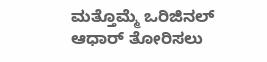ಮತ್ತೊಮ್ಮೆ ಒರಿಜಿನಲ್ ಆಧಾರ್ ತೋರಿಸಲು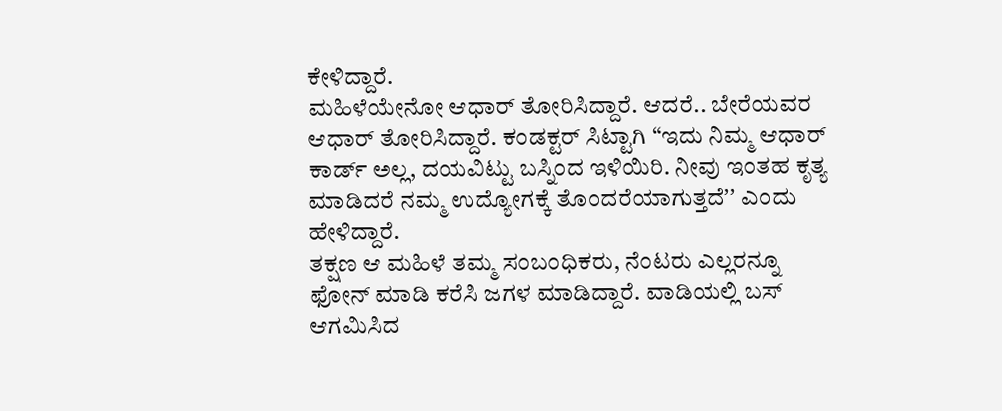ಕೇಳಿದ್ದಾರೆ.
ಮಹಿಳೆಯೇನೋ ಆಧಾರ್ ತೋರಿಸಿದ್ದಾರೆ. ಆದರೆ.. ಬೇರೆಯವರ ಆಧಾರ್ ತೋರಿಸಿದ್ದಾರೆ. ಕಂಡಕ್ಟರ್ ಸಿಟ್ಟಾಗಿ “ಇದು ನಿಮ್ಮ ಆಧಾರ್ ಕಾರ್ಡ್ ಅಲ್ಲ, ದಯವಿಟ್ಟು ಬಸ್ನಿಂದ ಇಳಿಯಿರಿ. ನೀವು ಇಂತಹ ಕೃತ್ಯ ಮಾಡಿದರೆ ನಮ್ಮ ಉದ್ಯೋಗಕ್ಕೆ ತೊಂದರೆಯಾಗುತ್ತದೆʼʼ ಎಂದು ಹೇಳಿದ್ದಾರೆ.
ತಕ್ಷಣ ಆ ಮಹಿಳೆ ತಮ್ಮ ಸಂಬಂಧಿಕರು, ನೆಂಟರು ಎಲ್ಲರನ್ನೂ ಫೋನ್ ಮಾಡಿ ಕರೆಸಿ ಜಗಳ ಮಾಡಿದ್ದಾರೆ. ವಾಡಿಯಲ್ಲಿ ಬಸ್ ಆಗಮಿಸಿದ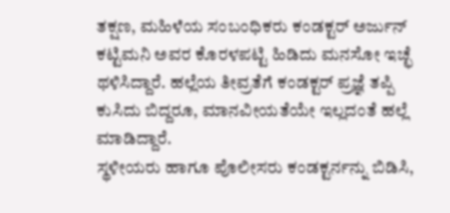ತಕ್ಷಣ, ಮಹಿಳೆಯ ಸಂಬಂಧಿಕರು ಕಂಡಕ್ಟರ್ ಅರ್ಜುನ್ ಕಟ್ಟಿಮನಿ ಅವರ ಕೊರಳಪಟ್ಟಿ ಹಿಡಿದು ಮನಸೋ ಇಚ್ಛೆ ಥಳಿಸಿದ್ದಾರೆ. ಹಲ್ಲೆಯ ತೀವ್ರತೆಗೆ ಕಂಡಕ್ಟರ್ ಪ್ರಜ್ಞೆ ತಪ್ಪಿ ಕುಸಿದು ಬಿದ್ದರೂ, ಮಾನವೀಯತೆಯೇ ಇಲ್ಲದಂತೆ ಹಲ್ಲೆ ಮಾಡಿದ್ದಾರೆ.
ಸ್ಥಳೀಯರು ಹಾಗೂ ಪೊಲೀಸರು ಕಂಡಕ್ಟರ್ನನ್ನು ಬಿಡಿಸಿ,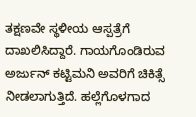ತಕ್ಷಣವೇ ಸ್ಥಳೀಯ ಆಸ್ಪತ್ರೆಗೆ ದಾಖಲಿಸಿದ್ದಾರೆ. ಗಾಯಗೊಂಡಿರುವ ಅರ್ಜುನ್ ಕಟ್ಟಿಮನಿ ಅವರಿಗೆ ಚಿಕಿತ್ಸೆ ನೀಡಲಾಗುತ್ತಿದೆ. ಹಲ್ಲೆಗೊಳಗಾದ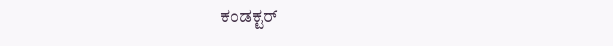ಕಂಡಕ್ಟರ್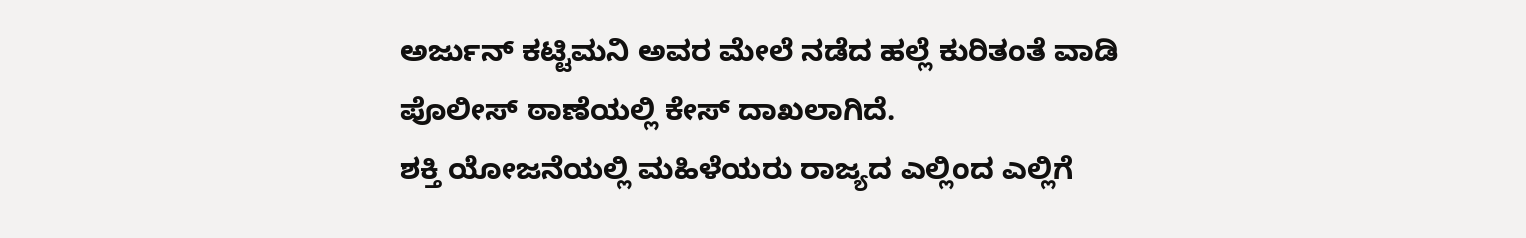ಅರ್ಜುನ್ ಕಟ್ಟಿಮನಿ ಅವರ ಮೇಲೆ ನಡೆದ ಹಲ್ಲೆ ಕುರಿತಂತೆ ವಾಡಿ ಪೊಲೀಸ್ ಠಾಣೆಯಲ್ಲಿ ಕೇಸ್ ದಾಖಲಾಗಿದೆ.
ಶಕ್ತಿ ಯೋಜನೆಯಲ್ಲಿ ಮಹಿಳೆಯರು ರಾಜ್ಯದ ಎಲ್ಲಿಂದ ಎಲ್ಲಿಗೆ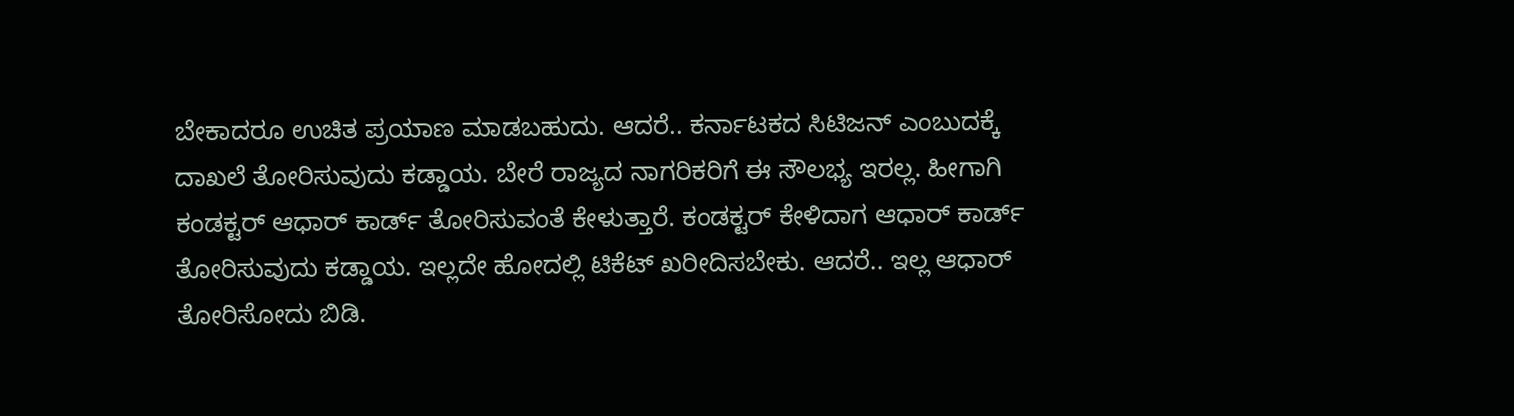ಬೇಕಾದರೂ ಉಚಿತ ಪ್ರಯಾಣ ಮಾಡಬಹುದು. ಆದರೆ.. ಕರ್ನಾಟಕದ ಸಿಟಿಜನ್ ಎಂಬುದಕ್ಕೆ ದಾಖಲೆ ತೋರಿಸುವುದು ಕಡ್ಡಾಯ. ಬೇರೆ ರಾಜ್ಯದ ನಾಗರಿಕರಿಗೆ ಈ ಸೌಲಭ್ಯ ಇರಲ್ಲ. ಹೀಗಾಗಿ ಕಂಡಕ್ಟರ್ ಆಧಾರ್ ಕಾರ್ಡ್ ತೋರಿಸುವಂತೆ ಕೇಳುತ್ತಾರೆ. ಕಂಡಕ್ಟರ್ ಕೇಳಿದಾಗ ಆಧಾರ್ ಕಾರ್ಡ್ ತೋರಿಸುವುದು ಕಡ್ಡಾಯ. ಇಲ್ಲದೇ ಹೋದಲ್ಲಿ ಟಿಕೆಟ್ ಖರೀದಿಸಬೇಕು. ಆದರೆ.. ಇಲ್ಲ ಆಧಾರ್ ತೋರಿಸೋದು ಬಿಡಿ.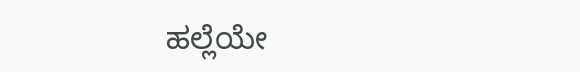ಹಲ್ಲೆಯೇ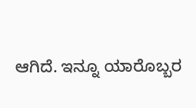ಆಗಿದೆ. ಇನ್ನೂ ಯಾರೊಬ್ಬರ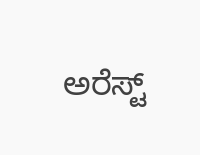ಅರೆಸ್ಟ್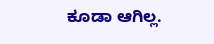ಕೂಡಾ ಆಗಿಲ್ಲ.